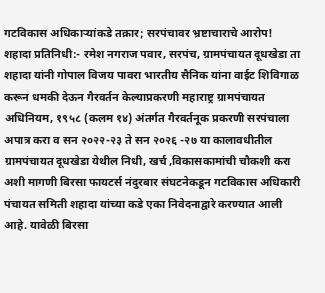गटविकास अधिकाऱ्यांकडे तक्रार; सरपंचावर भ्रष्टाचाराचे आरोप!
शहादा प्रतिनिधी:- रमेश नगराज पवार, सरपंच, ग्रामपंचायत दूधखेडा ता शहादा यांनी गोपाल विजय पावरा भारतीय सैनिक यांना वाईट शिविगाळ करून धमकी देऊन गैरवर्तन केल्याप्रकरणी महाराष्ट्र ग्रामपंचायत अधिनियम, १९५८ (कलम १४) अंतर्गत गैरवर्तनूक प्रकरणी सरपंचाला अपात्र करा व सन २०२२-२३ ते सन २०२६ -२७ या कालावधीतील ग्रामपंचायत दूधखेडा येथील निधी, खर्च ,विकासकामांची चौकशी करा अशी मागणी बिरसा फायटर्स नंदुरबार संघटनेकडून गटविकास अधिकारी पंचायत समिती शहादा यांच्या कडे एका निवेदनाद्वारे करण्यात आली आहे. यावेळी बिरसा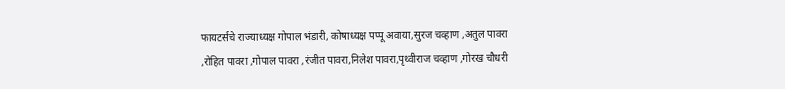फायटर्सचे राज्याध्यक्ष गोपाल भंडारी, कोषाध्यक्ष पप्पू अवाया,सुरज चव्हाण ,अतुल पावरा ,रोहित पावरा ,गोपाल पावरा ,रंजीत पावरा,निलेश पावरा,पृथ्वीराज चव्हाण ,गोरख चौधरी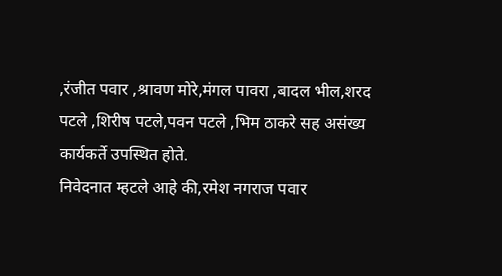,रंजीत पवार ,श्रावण मोरे,मंगल पावरा ,बादल भील,शरद पटले ,शिरीष पटले,पवन पटले ,भिम ठाकरे सह असंख्य कार्यकर्ते उपस्थित होते.
निवेदनात म्हटले आहे की,रमेश नगराज पवार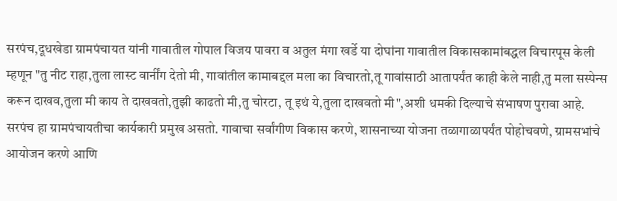सरपंच,दूधखेडा ग्रामपंचायत यांनी गावातील गोपाल विजय पावरा व अतुल मंगा खर्डे या दोघांना गावातील विकासकामांबद्धल विचारपूस केली म्हणून "तु नीट राहा,तुला लास्ट वार्नींग देतो मी, गावांतील कामाबद्दल मला का विचारतो,तू गावांसाठी आतापर्यंत काही केले नाही,तु मला सस्पेन्स करून दाखव,तुला मी काय ते दाखवतो,तुझी काढतो मी,तु चोरटा, तू इथं ये,तुला दाखवतो मी",अशी धमकी दिल्याचे संभाषण पुरावा आहे.
सरपंच हा ग्रामपंचायतीचा कार्यकारी प्रमुख असतो. गावाचा सर्वांगीण विकास करणे, शासनाच्या योजना तळागाळापर्यंत पोहोचवणे, ग्रामसभांचे आयोजन करणे आणि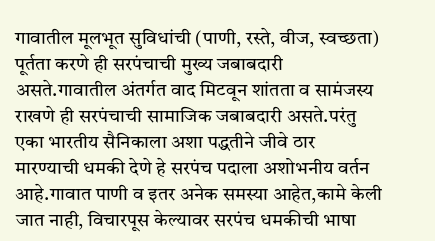गावातील मूलभूत सुविधांची (पाणी, रस्ते, वीज, स्वच्छता) पूर्तता करणे ही सरपंचाची मुख्य जबाबदारी असते.गावातील अंतर्गत वाद मिटवून शांतता व सामंजस्य राखणे ही सरपंचाची सामाजिक जबाबदारी असते.परंतु एका भारतीय सैनिकाला अशा पद्धतीने जीवे ठार मारण्याची धमकी देणे हे सरपंच पदाला अशोभनीय वर्तन आहे.गावात पाणी व इतर अनेक समस्या आहेत,कामे केली जात नाही, विचारपूस केल्यावर सरपंच धमकीची भाषा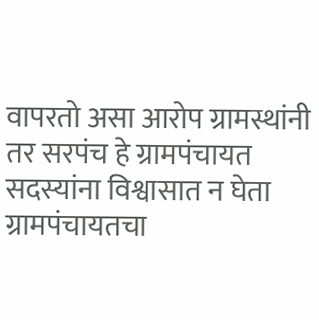वापरतो असा आरोप ग्रामस्थांनी तर सरपंच हे ग्रामपंचायत सदस्यांना विश्वासात न घेता ग्रामपंचायतचा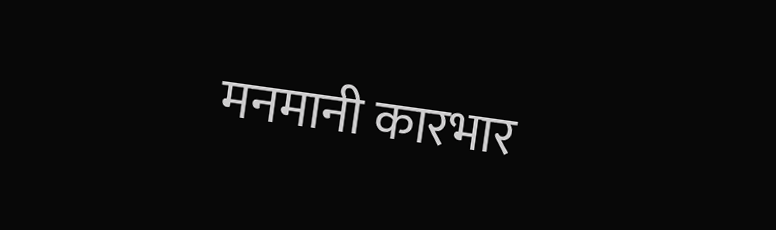मनमानी कारभार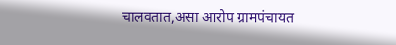चालवतात,असा आरोप ग्रामपंचायत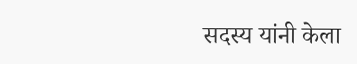सदस्य यांनी केला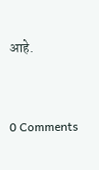आहे.


0 Comments